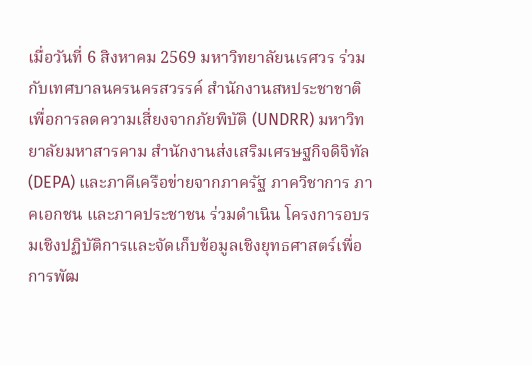เมื่อวันที่ 6 สิงหาคม 2569 มหาวิทยาลัยนเรศวร ร่วมกับเทศบาลนครนครสวรรค์ สำนักงานสหประชาชาติเพื่อการลดความเสี่ยงจากภัยพิบัติ (UNDRR) มหาวิทยาลัยมหาสารคาม สำนักงานส่งเสริมเศรษฐกิจดิจิทัล (DEPA) และภาคีเครือข่ายจากภาครัฐ ภาควิชาการ ภาคเอกชน และภาคประชาชน ร่วมดำเนิน โครงการอบรมเชิงปฏิบัติการและจัดเก็บข้อมูลเชิงยุทธศาสตร์เพื่อการพัฒ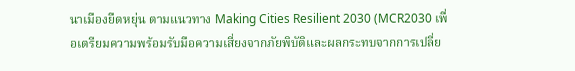นาเมืองยืดหยุ่น ตามแนวทาง Making Cities Resilient 2030 (MCR2030 เพื่อเตรียมความพร้อมรับมือความเสี่ยงจากภัยพิบัติและผลกระทบจากการเปลี่ย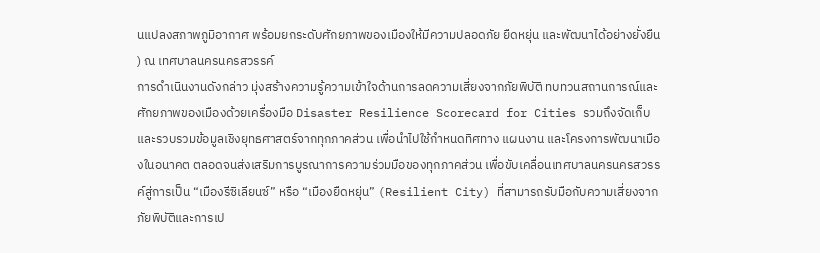นแปลงสภาพภูมิอากาศ พร้อมยกระดับศักยภาพของเมืองให้มีความปลอดภัย ยืดหยุ่น และพัฒนาได้อย่างยั่งยืน ) ณ เทศบาลนครนครสวรรค์
การดำเนินงานดังกล่าว มุ่งสร้างความรู้ความเข้าใจด้านการลดความเสี่ยงจากภัยพิบัติ ทบทวนสถานการณ์และศักยภาพของเมืองด้วยเครื่องมือ Disaster Resilience Scorecard for Cities รวมถึงจัดเก็บและรวบรวมข้อมูลเชิงยุทธศาสตร์จากทุกภาคส่วน เพื่อนำไปใช้กำหนดทิศทาง แผนงาน และโครงการพัฒนาเมืองในอนาคต ตลอดจนส่งเสริมการบูรณาการความร่วมมือของทุกภาคส่วน เพื่อขับเคลื่อนเทศบาลนครนครสวรรค์สู่การเป็น “เมืองรีซิเลียนซ์” หรือ “เมืองยืดหยุ่น” (Resilient City) ที่สามารถรับมือกับความเสี่ยงจากภัยพิบัติและการเป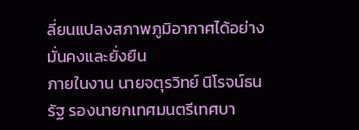ลี่ยนแปลงสภาพภูมิอากาศได้อย่างมั่นคงและยั่งยืน
ภายในงาน นายจตุรวิทย์ นิโรจน์ธนรัฐ รองนายกเทศมนตรีเทศบา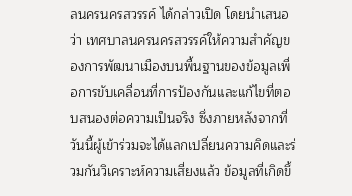ลนครนครสวรรค์ ได้กล่าวเปิด โดยนำเสนอว่า เทศบาลนครนครสวรรค์ให้ความสำคัญของการพัฒนาเมืองบนพื้นฐานของข้อมูลเพื่อการขับเคลื่อนที่การป้องกันและแก้ไขที่ตอบสนองต่อความเป็นจริง ซึ่งภายหลังจากที่วันนี้ผู้เข้าร่วมจะได้แลกเปลี่ยนความคิดและร่วมกันวิเคราะห์ความเสี่ยงแล้ว ข้อมูลที่เกิดขึ้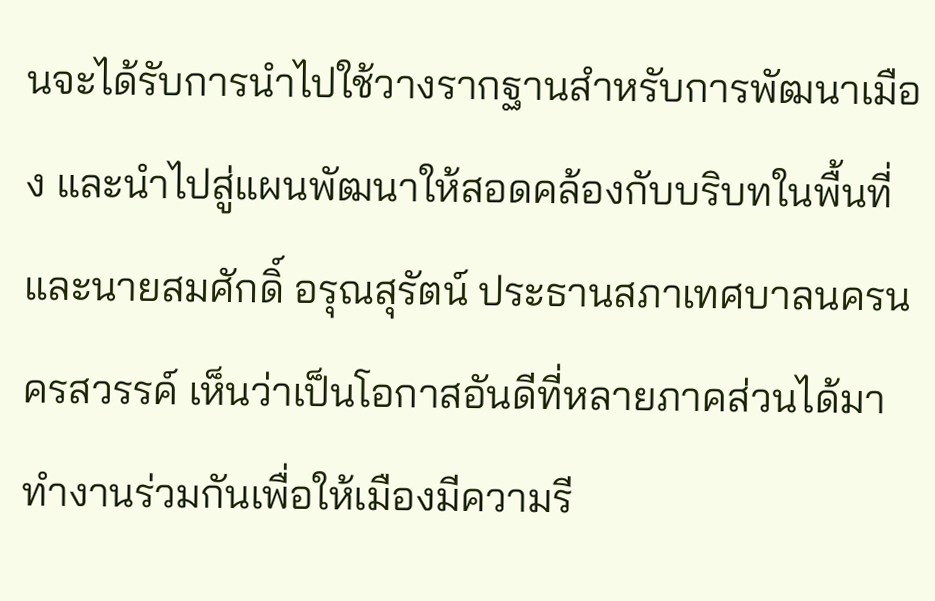นจะได้รับการนำไปใช้วางรากฐานสำหรับการพัฒนาเมือง และนำไปสู่แผนพัฒนาให้สอดคล้องกับบริบทในพื้นที่ และนายสมศักดิ์ อรุณสุรัตน์ ประธานสภาเทศบาลนครนครสวรรค์ เห็นว่าเป็นโอกาสอันดีที่หลายภาคส่วนได้มาทำงานร่วมกันเพื่อให้เมืองมีความรี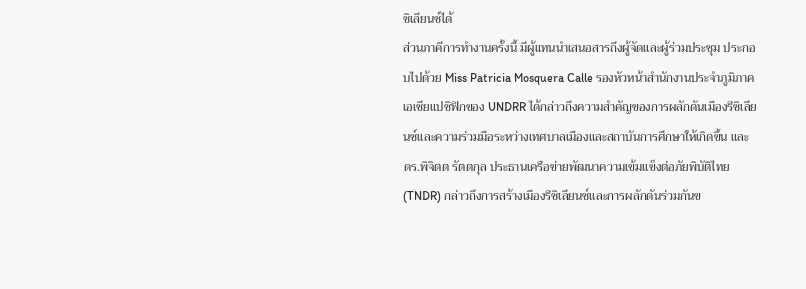ซิเลียนซ์ได้
ส่วนภาคีการทำงานครั้งนี้ มีผู้แทนนำเสนอสารถึงผู้จัดและผู้ร่วมประชุม ประกอบไปด้วย Miss Patricia Mosquera Calle รองหัวหน้าสำนักงานประจำภูมิภาคเอเชียแปซิฟิกของ UNDRR ได้กล่าวถึงความสำคัญของการผลักดันเมืองรีซิเลียนซ์และความร่วมมือระหว่างเทศบาลเมืองและสถาบันการศึกษาให้เกิดขึ้น และ ดร.พิจิตต รัตตกุล ประธานเครือข่ายพัฒนาความเข้มแข็งต่อภัยพิบัติไทย (TNDR) กล่าวถึงการสร้างเมืองรีซิเลียนซ์และการผลักดันร่วมกันข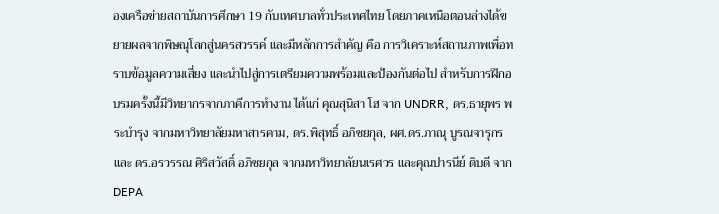องเครือข่ายสถาบันการศึกษา 19 กับเทศบาลทั่วประเทศไทย โดยภาคเหนือตอนล่างได้ขยายผลจากพิษณุโลกสู่นครสวรรค์ และมีหลักการสำคัญ คือ การวิเคราะห์สถานภาพเพื่อทราบข้อมูลความเสี่ยง และนำไปสู่การเตรียมความพร้อมและป้องกันต่อไป สำหรับการฝึกอบรมครั้งนี้มีวิทยากรจากภาคีการทำงาน ได้แก่ คุณสุนิสา โฮ จาก UNDRR, ดร.ธายุพร พระบำรุง จากมหาวิทยาลัยมหาสารคาม, ดร.พิสุทธิ์ อภิชยกุล, ผศ.ดร.ภาณุ บูรณจารุกร และ ดร.อรวรรณ ศิริสวัสดิ์ อภิชยกุล จากมหาวิทยาลัยนเรศวร และคุณปารนีย์ ดิบดี จาก DEPA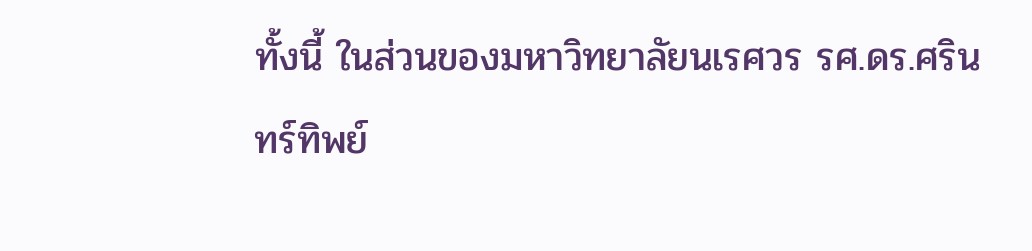ทั้งนี้ ในส่วนของมหาวิทยาลัยนเรศวร รศ.ดร.ศรินทร์ทิพย์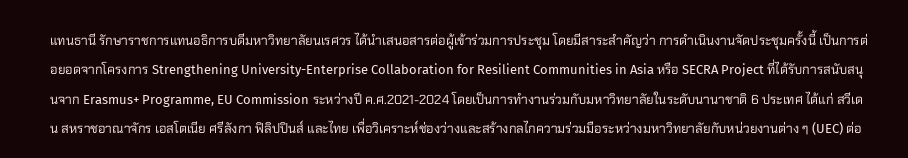แทนธานี รักษาราชการแทนอธิการบดีมหาวิทยาลัยนเรศวร ได้นำเสนอสารต่อผู้เข้าร่วมการประชุม โดยมีสาระสำคัญว่า การดำเนินงานจัดประชุมครั้งนี้ เป็นการต่อยอดจากโครงการ Strengthening University-Enterprise Collaboration for Resilient Communities in Asia หรือ SECRA Project ที่ได้รับการสนับสนุนจาก Erasmus+ Programme, EU Commission ระหว่างปี ค.ศ.2021-2024 โดยเป็นการทำงานร่วมกับมหาวิทยาลัยในระดับนานาชาติ 6 ประเทศ ได้แก่ สวีเดน สหราชอาณาจักร เอสโตเนีย ศรีลังกา ฟิลิปปินส์ และไทย เพื่อวิเคราะห์ช่องว่างและสร้างกลไกความร่วมมือระหว่างมหาวิทยาลัยกับหน่วยงานต่าง ๆ (UEC) ต่อ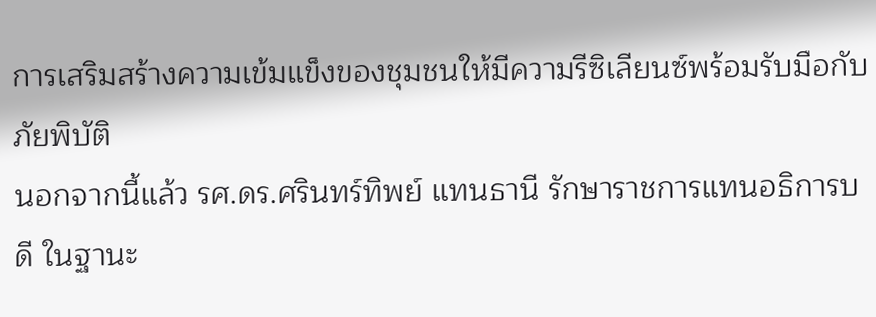การเสริมสร้างความเข้มแข็งของชุมชนให้มีความรีซิเลียนซ์พร้อมรับมือกับภัยพิบัติ
นอกจากนี้แล้ว รศ.ดร.ศรินทร์ทิพย์ แทนธานี รักษาราชการแทนอธิการบดี ในฐานะ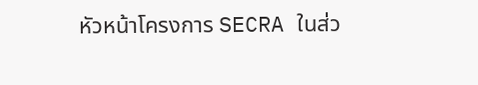หัวหน้าโครงการ SECRA ในส่ว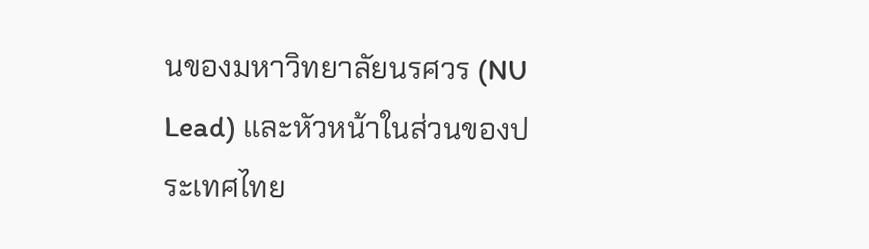นของมหาวิทยาลัยนรศวร (NU Lead) และหัวหน้าในส่วนของประเทศไทย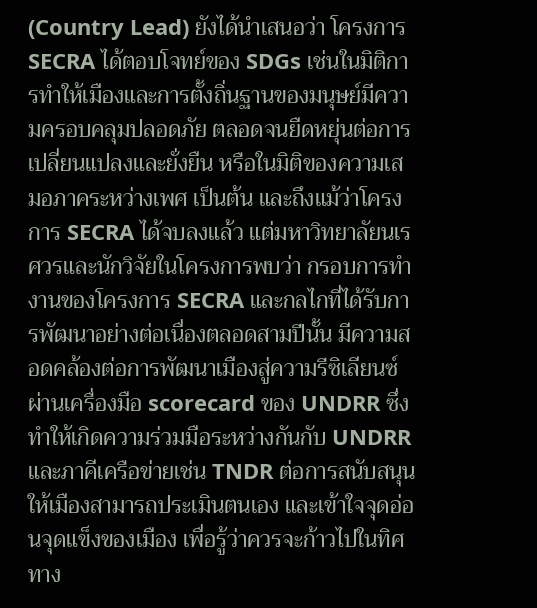(Country Lead) ยังได้นำเสนอว่า โครงการ SECRA ได้ตอบโจทย์ของ SDGs เช่นในมิติการทำให้เมืองและการตั้งถิ่นฐานของมนุษย์มีความครอบคลุมปลอดภัย ตลอดจนยืดหยุ่นต่อการเปลี่ยนแปลงและยั่งยืน หรือในมิติของความเสมอภาคระหว่างเพศ เป็นต้น และถึงแม้ว่าโครงการ SECRA ได้จบลงแล้ว แต่มหาวิทยาลัยนเรศวรและนักวิจัยในโครงการพบว่า กรอบการทำงานของโครงการ SECRA และกลไกที่ได้รับการพัฒนาอย่างต่อเนื่องตลอดสามปีนั้น มีความสอดคล้องต่อการพัฒนาเมืองสู่ความรีซิเลียนซ์ผ่านเครื่องมือ scorecard ของ UNDRR ซึ่งทำให้เกิดความร่วมมือระหว่างกันกับ UNDRR และภาคีเครือข่ายเช่น TNDR ต่อการสนับสนุนให้เมืองสามารถประเมินตนเอง และเข้าใจจุดอ่อนจุดแข็งของเมือง เพื่อรู้ว่าควรจะก้าวไปในทิศทาง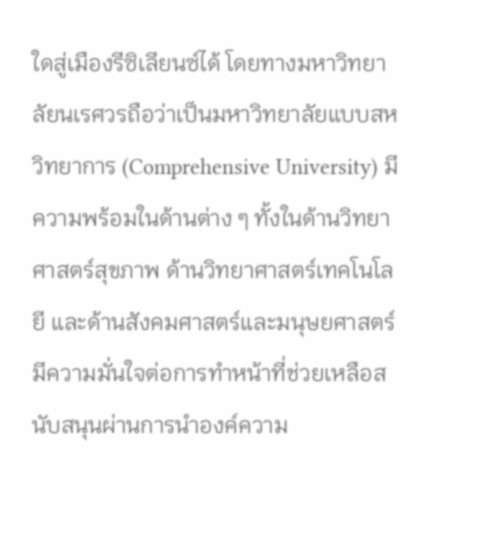ใดสู่เมืองรีซิเลียนซ์ได้ โดยทางมหาวิทยาลัยนเรศวรถือว่าเป็นมหาวิทยาลัยแบบสหวิทยาการ (Comprehensive University) มีความพร้อมในด้านต่าง ๆ ทั้งในด้านวิทยาศาสตร์สุขภาพ ด้านวิทยาศาสตร์เทคโนโลยี และด้านสังคมศาสตร์และมนุษยศาสตร์ มีความมั่นใจต่อการทำหน้าที่ช่วยเหลือสนับสนุนผ่านการนำองค์ความ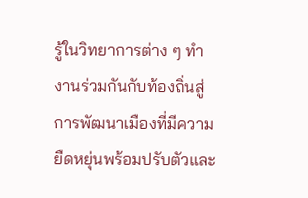รู้ในวิทยาการต่าง ๆ ทำงานร่วมกันกับท้องถิ่นสู่การพัฒนาเมืองที่มีความยืดหยุ่นพร้อมปรับตัวและ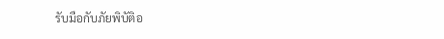รับมือกับภัยพิบัติอ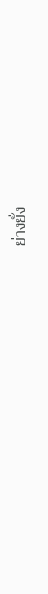ย่างยั่ง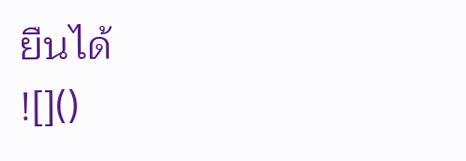ยืนได้
![]()